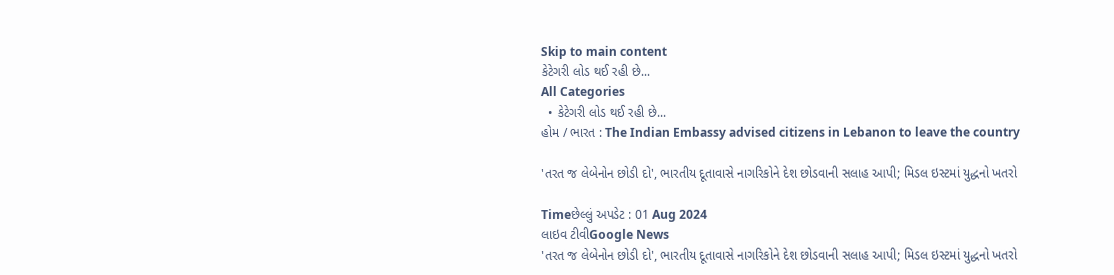Skip to main content
કેટેગરી લોડ થઈ રહી છે...
All Categories
  • કેટેગરી લોડ થઈ રહી છે...
હોમ / ભારત : The Indian Embassy advised citizens in Lebanon to leave the country

'તરત જ લેબેનોન છોડી દો', ભારતીય દૂતાવાસે નાગરિકોને દેશ છોડવાની સલાહ આપી; મિડલ ઇસ્ટમાં યુદ્ધનો ખતરો

Timeછેલ્લું અપડેટ : 01 Aug 2024
લાઇવ ટીવીGoogle News
'તરત જ લેબેનોન છોડી દો', ભારતીય દૂતાવાસે નાગરિકોને દેશ છોડવાની સલાહ આપી; મિડલ ઇસ્ટમાં યુદ્ધનો ખતરો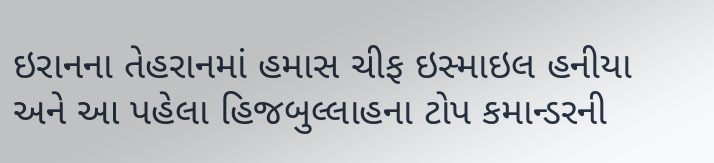ઇરાનના તેહરાનમાં હમાસ ચીફ ઇસ્માઇલ હનીયા અને આ પહેલા હિજબુલ્લાહના ટોપ કમાન્ડરની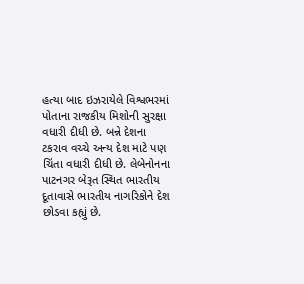હત્યા બાદ ઇઝરાયેલે વિશ્વભરમાં પોતાના રાજકીય મિશોની સુરક્ષા વધારી દીધી છે. બન્ને દેશના ટકરાવ વચ્ચે અન્ય દેશ માટે પણ ચિંતા વધારી દીધી છે. લેબેનોનના પાટનગર બેરૂત સ્થિત ભારતીય દૂતાવાસે ભારતીય નાગરિકોને દેશ છોડવા કહ્યું છે.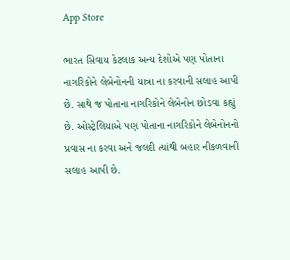App Store

ભારત સિવાય કેટલાક અન્ય દેશોએ પણ પોતાના નાગરિકોને લેબેનોનની યાત્રા ના કરવાની સલાહ આપી છે. સાથે જ પોતાના નાગરિકોને લેબેનોન છોડવા કહ્યું છે. ઓસ્ટ્રેલિયાએ પણ પોતાના નાગરિકોને લેબેનોનનો પ્રવાસ ના કરવા અને જલદી ત્યાંથી બહાર નીકળવાની સલાહ આપી છે.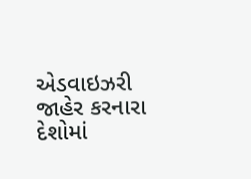એડવાઇઝરી જાહેર કરનારા દેશોમાં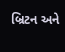બ્રિટન અને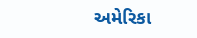અમેરિકા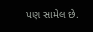પણ સામેલ છે.